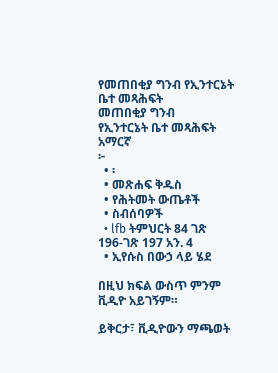የመጠበቂያ ግንብ የኢንተርኔት ቤተ መጻሕፍት
መጠበቂያ ግንብ
የኢንተርኔት ቤተ መጻሕፍት
አማርኛ
፦
  • ፡
  • መጽሐፍ ቅዱስ
  • የሕትመት ውጤቶች
  • ስብሰባዎች
  • lfb ትምህርት 84 ገጽ 196-ገጽ 197 አን. 4
  • ኢየሱስ በውኃ ላይ ሄደ

በዚህ ክፍል ውስጥ ምንም ቪዲዮ አይገኝም።

ይቅርታ፣ ቪዲዮውን ማጫወት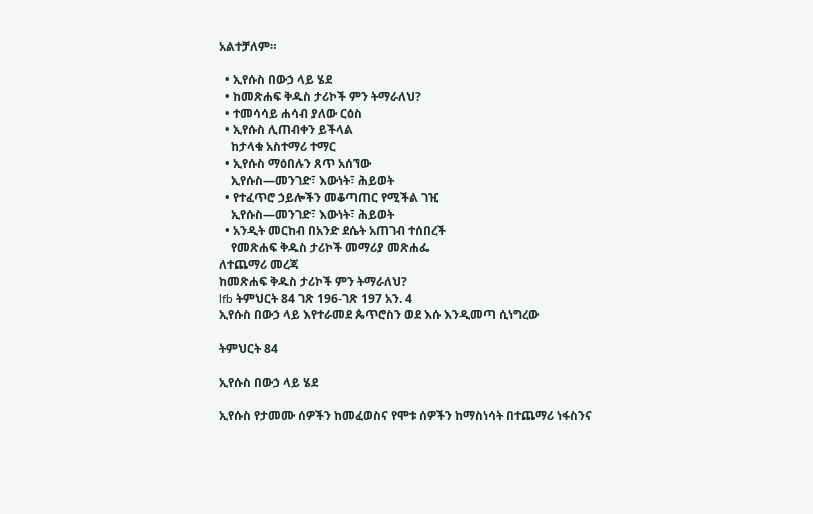አልተቻለም።

  • ኢየሱስ በውኃ ላይ ሄደ
  • ከመጽሐፍ ቅዱስ ታሪኮች ምን ትማራለህ?
  • ተመሳሳይ ሐሳብ ያለው ርዕስ
  • ኢየሱስ ሊጠብቀን ይችላል
    ከታላቁ አስተማሪ ተማር
  • ኢየሱስ ማዕበሉን ጸጥ አሰኘው
    ኢየሱስ—መንገድ፣ እውነት፣ ሕይወት
  • የተፈጥሮ ኃይሎችን መቆጣጠር የሚችል ገዢ
    ኢየሱስ—መንገድ፣ እውነት፣ ሕይወት
  • አንዲት መርከብ በአንድ ደሴት አጠገብ ተሰበረች
    የመጽሐፍ ቅዱስ ታሪኮች መማሪያ መጽሐፌ
ለተጨማሪ መረጃ
ከመጽሐፍ ቅዱስ ታሪኮች ምን ትማራለህ?
lfb ትምህርት 84 ገጽ 196-ገጽ 197 አን. 4
ኢየሱስ በውኃ ላይ እየተራመደ ጴጥሮስን ወደ እሱ እንዲመጣ ሲነግረው

ትምህርት 84

ኢየሱስ በውኃ ላይ ሄደ

ኢየሱስ የታመሙ ሰዎችን ከመፈወስና የሞቱ ሰዎችን ከማስነሳት በተጨማሪ ነፋስንና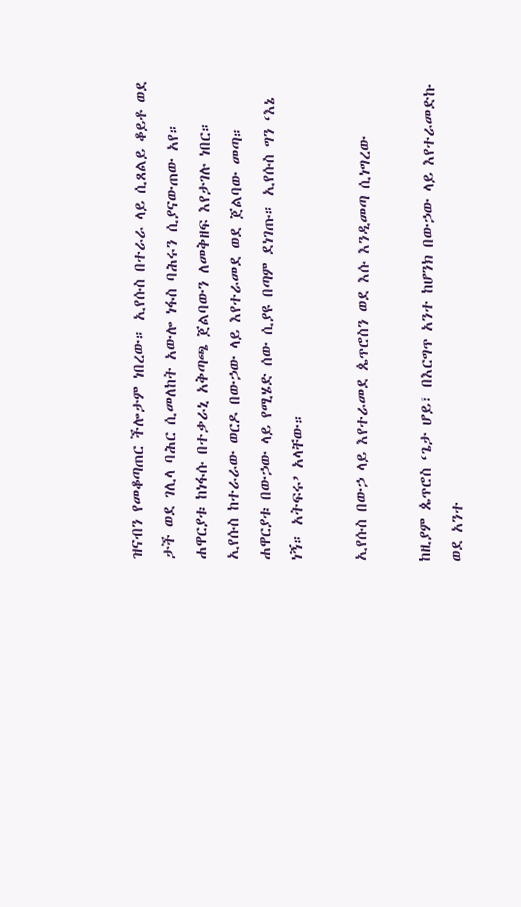ዝናብን የመቆጣጠር ችሎታም ነበረው። ኢየሱስ በተራራ ላይ ሲጸልይ ቆይቶ ወደ ታች ወደ ገሊላ ባሕር ሲመለከት አውሎ ነፋስ ባሕሩን ሲያናውጠው አየ። ሐዋርያቱ ከነፋሱ በተቃራኒ አቅጣጫ ጀልባውን ለመቅዘፍ እየታገሉ ነበር። ኢየሱስ ከተራራው ወርዶ በውኃው ላይ እየተራመደ ወደ ጀልባው መጣ። ሐዋርያቱ በውኃው ላይ የሚሄድ ሰው ሲያዩ በጣም ደነገጡ። ኢየሱስ ግን ‘እኔ ነኝ። አትፍሩ’ አላቸው።

ኢየሱስ በውኃ ላይ እየተራመደ ጴጥሮስን ወደ እሱ እንዲመጣ ሲነግረው

ከዚያም ጴጥሮስ ‘ጌታ ሆይ፣ በእርግጥ አንተ ከሆንክ በውኃው ላይ እየተራመድኩ ወደ አንተ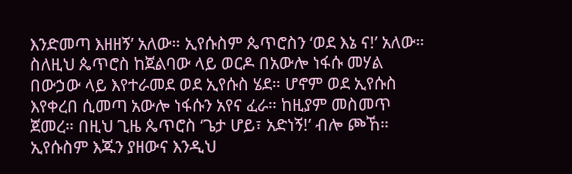እንድመጣ እዘዘኝ’ አለው። ኢየሱስም ጴጥሮስን ‘ወደ እኔ ና!’ አለው። ስለዚህ ጴጥሮስ ከጀልባው ላይ ወርዶ በአውሎ ነፋሱ መሃል በውኃው ላይ እየተራመደ ወደ ኢየሱስ ሄደ። ሆኖም ወደ ኢየሱስ እየቀረበ ሲመጣ አውሎ ነፋሱን አየና ፈራ። ከዚያም መስመጥ ጀመረ። በዚህ ጊዜ ጴጥሮስ ‘ጌታ ሆይ፣ አድነኝ!’ ብሎ ጮኸ። ኢየሱስም እጁን ያዘውና እንዲህ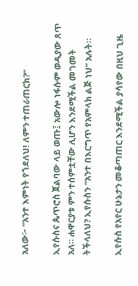አለው፦ “አንተ እምነት የጎደለህ! ለምን ተጠራጠርክ?”

ኢየሱስና ጴጥሮስ ጀልባው ላይ ወጡ፤ አውሎ ነፋሱም ወዲያው ጸጥ አለ። ሐዋርያቱ ምን ተሰምቷቸው ሊሆን እንደሚችል መገመት ትችላለህ? ኢየሱስን “አንተ በእርግጥ የአምላክ ልጅ ነህ” አሉት።

ኢየሱስ የአየር ሁኔታን መቆጣጠር እንደሚችል ያሳየው በዚህ ጊዜ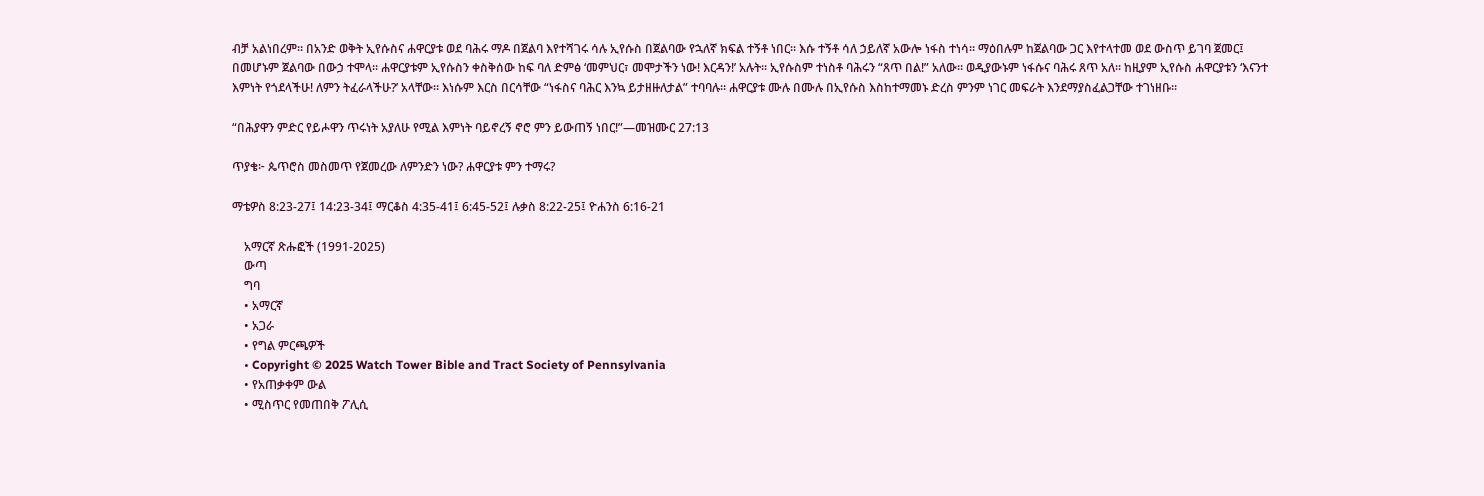ብቻ አልነበረም። በአንድ ወቅት ኢየሱስና ሐዋርያቱ ወደ ባሕሩ ማዶ በጀልባ እየተሻገሩ ሳሉ ኢየሱስ በጀልባው የኋለኛ ክፍል ተኝቶ ነበር። እሱ ተኝቶ ሳለ ኃይለኛ አውሎ ነፋስ ተነሳ። ማዕበሉም ከጀልባው ጋር እየተላተመ ወደ ውስጥ ይገባ ጀመር፤ በመሆኑም ጀልባው በውኃ ተሞላ። ሐዋርያቱም ኢየሱስን ቀስቅሰው ከፍ ባለ ድምፅ ‘መምህር፣ መሞታችን ነው! እርዳን!’ አሉት። ኢየሱስም ተነስቶ ባሕሩን “ጸጥ በል!” አለው። ወዲያውኑም ነፋሱና ባሕሩ ጸጥ አለ። ከዚያም ኢየሱስ ሐዋርያቱን ‘እናንተ እምነት የጎደላችሁ! ለምን ትፈራላችሁ?’ አላቸው። እነሱም እርስ በርሳቸው “ነፋስና ባሕር እንኳ ይታዘዙለታል” ተባባሉ። ሐዋርያቱ ሙሉ በሙሉ በኢየሱስ እስከተማመኑ ድረስ ምንም ነገር መፍራት እንደማያስፈልጋቸው ተገነዘቡ።

“በሕያዋን ምድር የይሖዋን ጥሩነት አያለሁ የሚል እምነት ባይኖረኝ ኖሮ ምን ይውጠኝ ነበር!”—መዝሙር 27:13

ጥያቄ፦ ጴጥሮስ መስመጥ የጀመረው ለምንድን ነው? ሐዋርያቱ ምን ተማሩ?

ማቴዎስ 8:23-27፤ 14:23-34፤ ማርቆስ 4:35-41፤ 6:45-52፤ ሉቃስ 8:22-25፤ ዮሐንስ 6:16-21

    አማርኛ ጽሑፎች (1991-2025)
    ውጣ
    ግባ
    • አማርኛ
    • አጋራ
    • የግል ምርጫዎች
    • Copyright © 2025 Watch Tower Bible and Tract Society of Pennsylvania
    • የአጠቃቀም ውል
    • ሚስጥር የመጠበቅ ፖሊሲ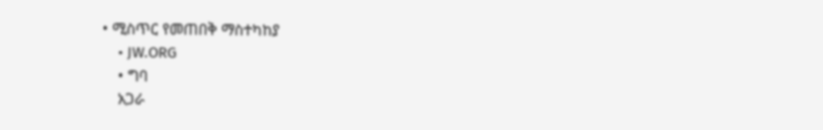• ሚስጥር የመጠበቅ ማስተካከያ
    • JW.ORG
    • ግባ
    አጋራ